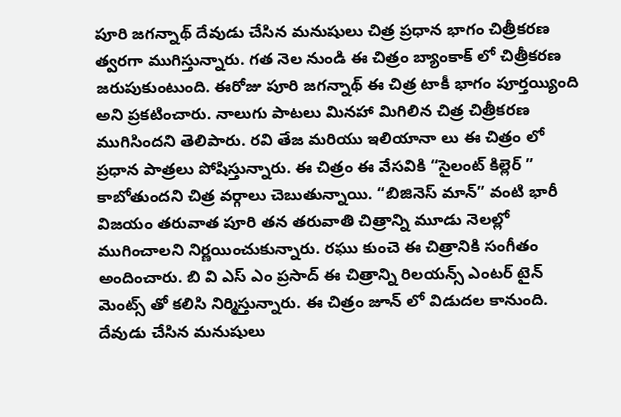పూరి జగన్నాథ్ దేవుడు చేసిన మనుషులు చిత్ర ప్రధాన భాగం చిత్రీకరణ త్వరగా ముగిస్తున్నారు. గత నెల నుండి ఈ చిత్రం బ్యాంకాక్ లో చిత్రీకరణ జరుపుకుంటుంది. ఈరోజు పూరి జగన్నాథ్ ఈ చిత్ర టాకీ భాగం పూర్తయ్యింది అని ప్రకటించారు. నాలుగు పాటలు మినహా మిగిలిన చిత్ర చిత్రీకరణ ముగిసిందని తెలిపారు. రవి తేజ మరియు ఇలియానా లు ఈ చిత్రం లో ప్రధాన పాత్రలు పోషిస్తున్నారు. ఈ చిత్రం ఈ వేసవికి “సైలంట్ కిల్లెర్ ” కాబోతుందని చిత్ర వర్గాలు చెబుతున్నాయి. “బిజినెస్ మాన్” వంటి భారీ విజయం తరువాత పూరి తన తరువాతి చిత్రాన్ని మూడు నెలల్లో ముగించాలని నిర్ణయించుకున్నారు. రఘు కుంచె ఈ చిత్రానికి సంగీతం అందించారు. బి వి ఎస్ ఎం ప్రసాద్ ఈ చిత్రాన్ని రిలయన్స్ ఎంటర్ టైన్ మెంట్స్ తో కలిసి నిర్మిస్తున్నారు. ఈ చిత్రం జూన్ లో విడుదల కానుంది.
దేవుడు చేసిన మనుషులు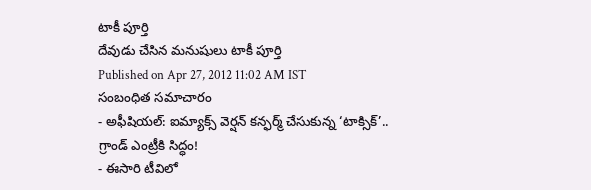టాకీ పూర్తి
దేవుడు చేసిన మనుషులు టాకీ పూర్తి
Published on Apr 27, 2012 11:02 AM IST
సంబంధిత సమాచారం
- అఫీషియల్: ఐమ్యాక్స్ వెర్షన్ కన్ఫర్మ్ చేసుకున్న ‘టాక్సిక్’.. గ్రాండ్ ఎంట్రీకి సిద్ధం!
- ఈసారి టీవిలో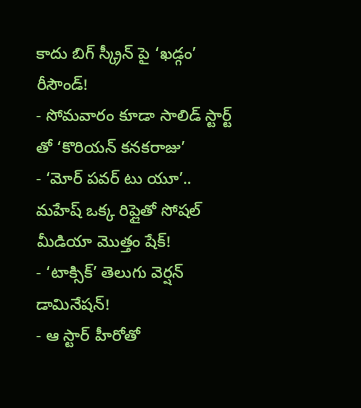కాదు బిగ్ స్క్రీన్ పై ‘ఖడ్గం’ రీసౌండ్!
- సోమవారం కూడా సాలిడ్ స్టార్ట్ తో ‘కొరియన్ కనకరాజు’
- ‘మోర్ పవర్ టు యూ’.. మహేష్ ఒక్క రిప్లైతో సోషల్ మీడియా మొత్తం షేక్!
- ‘టాక్సిక్’ తెలుగు వెర్షన్ డామినేషన్!
- ఆ స్టార్ హీరోతో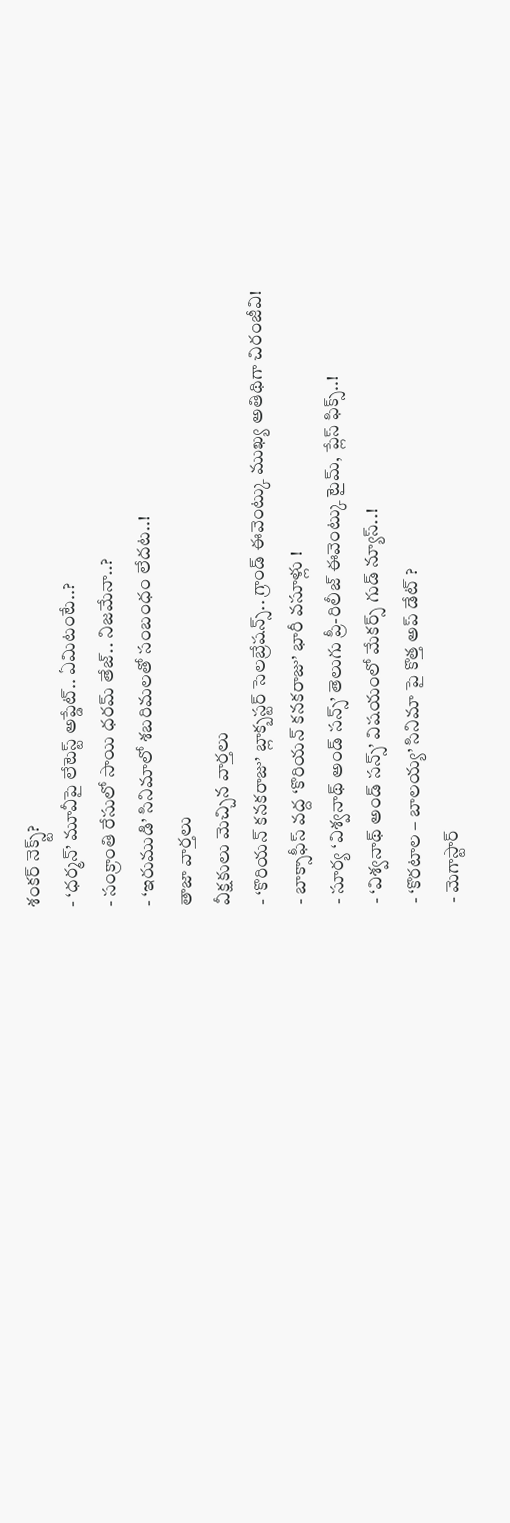శంకర్ నెక్స్ట్?
- ‘ధర్మన్’ మూవీపై లేటెస్ట్ అప్డేట్.. ఏమిటంటే..?
- సంక్రాంతి రేసులో సాయి ధరమ్ తేజ్.. నిజమేనా..?
- ‘ఇరుముడి’ సినిమాలో శబరిమలతో సంబంధం లేదట..!
తాజా వార్తలు
వీక్షకులు మెచ్చిన వార్తలు
- ‘కొరియన్ కనకరాజు’ బ్లాక్బస్టర్ సెలబ్రేషన్స్.. గ్రాండ్ ఈవెంట్కు ముఖ్య అతిథిగా చిరంజీవి!
- బాక్సాఫీస్ వద్ద ‘కొరియన్ కనకరాజు’ భారీ వసూళ్లు !
- సూర్య ‘విశ్వనాథ్ అండ్ సన్స్’ తెలుగు ప్రీ-రిలీజ్ ఈవెంట్కు టైమ్, ప్లేస్ ఫిక్స్..!
- ‘విశ్వనాథ్ అండ్ సన్స్’ విషయంలో మేకర్స్ గుడ్ న్యూస్..!
- ‘కొరటాల – బాలయ్య’ సినిమా పై కొత్త అప్ డేట్ ?
- మెగాస్టార్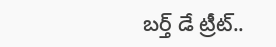బర్త్ డే ట్రీట్..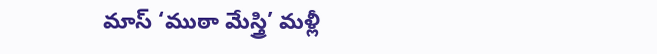మాస్ ‘ముఠా మేస్త్రి’ మళ్లీ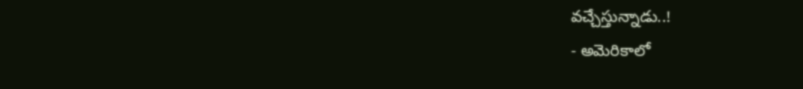వచ్చేస్తున్నాడు..!
- అమెరికాలో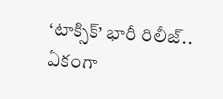‘టాక్సిక్’ భారీ రిలీజ్.. ఏకంగా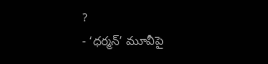?
- ‘ధర్మన్’ మూవీపై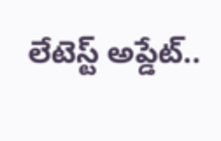లేటెస్ట్ అప్డేట్..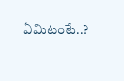ఏమిటంటే..?